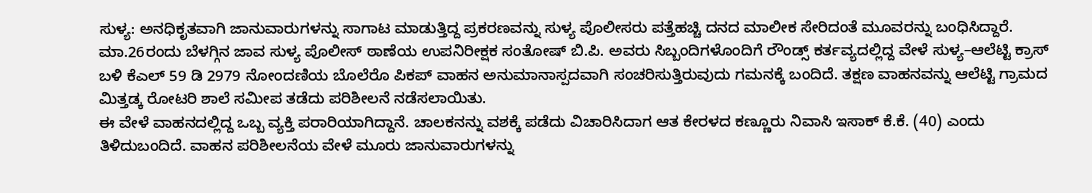ಸುಳ್ಯ: ಅನಧಿಕೃತವಾಗಿ ಜಾನುವಾರುಗಳನ್ನು ಸಾಗಾಟ ಮಾಡುತ್ತಿದ್ದ ಪ್ರಕರಣವನ್ನು ಸುಳ್ಯ ಪೊಲೀಸರು ಪತ್ತೆಹಚ್ಚಿ ದನದ ಮಾಲೀಕ ಸೇರಿದಂತೆ ಮೂವರನ್ನು ಬಂಧಿಸಿದ್ದಾರೆ.
ಮಾ.26ರಂದು ಬೆಳಗ್ಗಿನ ಜಾವ ಸುಳ್ಯ ಪೊಲೀಸ್ ಠಾಣೆಯ ಉಪನಿರೀಕ್ಷಕ ಸಂತೋಷ್ ಬಿ.ಪಿ. ಅವರು ಸಿಬ್ಬಂದಿಗಳೊಂದಿಗೆ ರೌಂಡ್ಸ್ ಕರ್ತವ್ಯದಲ್ಲಿದ್ದ ವೇಳೆ ಸುಳ್ಯ–ಆಲೆಟ್ಟಿ ಕ್ರಾಸ್ ಬಳಿ ಕೆಎಲ್ 59 ಡಿ 2979 ನೋಂದಣಿಯ ಬೊಲೆರೊ ಪಿಕಪ್ ವಾಹನ ಅನುಮಾನಾಸ್ಪದವಾಗಿ ಸಂಚರಿಸುತ್ತಿರುವುದು ಗಮನಕ್ಕೆ ಬಂದಿದೆ. ತಕ್ಷಣ ವಾಹನವನ್ನು ಆಲೆಟ್ಟಿ ಗ್ರಾಮದ ಮಿತ್ತಡ್ಕ ರೋಟರಿ ಶಾಲೆ ಸಮೀಪ ತಡೆದು ಪರಿಶೀಲನೆ ನಡೆಸಲಾಯಿತು.
ಈ ವೇಳೆ ವಾಹನದಲ್ಲಿದ್ದ ಒಬ್ಬ ವ್ಯಕ್ತಿ ಪರಾರಿಯಾಗಿದ್ದಾನೆ. ಚಾಲಕನನ್ನು ವಶಕ್ಕೆ ಪಡೆದು ವಿಚಾರಿಸಿದಾಗ ಆತ ಕೇರಳದ ಕಣ್ಣೂರು ನಿವಾಸಿ ಇಸಾಕ್ ಕೆ.ಕೆ. (40) ಎಂದು ತಿಳಿದುಬಂದಿದೆ. ವಾಹನ ಪರಿಶೀಲನೆಯ ವೇಳೆ ಮೂರು ಜಾನುವಾರುಗಳನ್ನು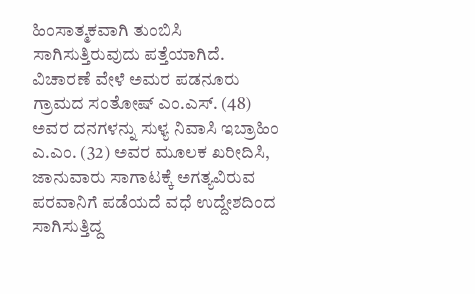ಹಿಂಸಾತ್ಮಕವಾಗಿ ತುಂಬಿಸಿ ಸಾಗಿಸುತ್ತಿರುವುದು ಪತ್ತೆಯಾಗಿದೆ.
ವಿಚಾರಣೆ ವೇಳೆ ಅಮರ ಪಡನೂರು ಗ್ರಾಮದ ಸಂತೋಷ್ ಎಂ.ಎಸ್. (48) ಅವರ ದನಗಳನ್ನು ಸುಳ್ಯ ನಿವಾಸಿ ಇಬ್ರಾಹಿಂ ಎ.ಎಂ. (32) ಅವರ ಮೂಲಕ ಖರೀದಿಸಿ, ಜಾನುವಾರು ಸಾಗಾಟಕ್ಕೆ ಅಗತ್ಯವಿರುವ ಪರವಾನಿಗೆ ಪಡೆಯದೆ ವಧೆ ಉದ್ದೇಶದಿಂದ ಸಾಗಿಸುತ್ತಿದ್ದ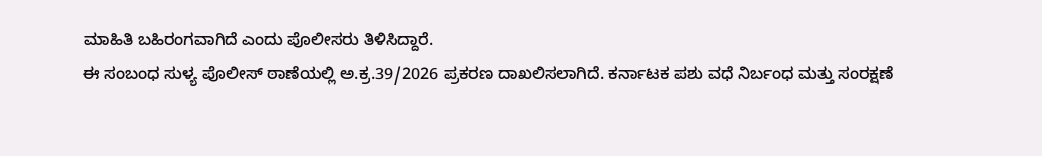ಮಾಹಿತಿ ಬಹಿರಂಗವಾಗಿದೆ ಎಂದು ಪೊಲೀಸರು ತಿಳಿಸಿದ್ದಾರೆ.
ಈ ಸಂಬಂಧ ಸುಳ್ಯ ಪೊಲೀಸ್ ಠಾಣೆಯಲ್ಲಿ ಅ.ಕ್ರ.39/2026 ಪ್ರಕರಣ ದಾಖಲಿಸಲಾಗಿದೆ. ಕರ್ನಾಟಕ ಪಶು ವಧೆ ನಿರ್ಬಂಧ ಮತ್ತು ಸಂರಕ್ಷಣೆ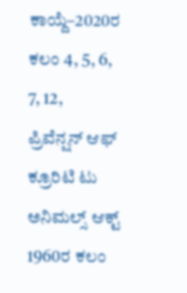ಕಾಯ್ದೆ–2020ರ ಕಲಂ 4, 5, 6, 7, 12, ಪ್ರಿವೆನ್ಷನ್ ಆಫ್ ಕ್ರೂರಿಟಿ ಟು ಅನಿಮಲ್ಸ್ ಆಕ್ಟ್ 1960ರ ಕಲಂ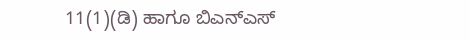11(1)(ಡಿ) ಹಾಗೂ ಬಿಎನ್ಎಸ್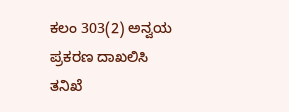ಕಲಂ 303(2) ಅನ್ವಯ ಪ್ರಕರಣ ದಾಖಲಿಸಿ ತನಿಖೆ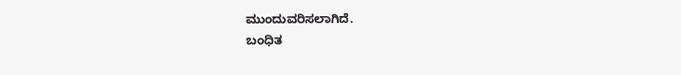ಮುಂದುವರಿಸಲಾಗಿದೆ.
ಬಂಧಿತ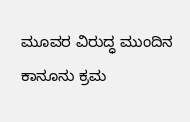ಮೂವರ ವಿರುದ್ಧ ಮುಂದಿನ ಕಾನೂನು ಕ್ರಮ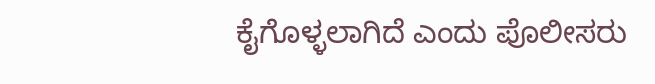ಕೈಗೊಳ್ಳಲಾಗಿದೆ ಎಂದು ಪೊಲೀಸರು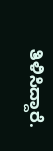ತಿಳಿಸಿದ್ದಾರೆ.